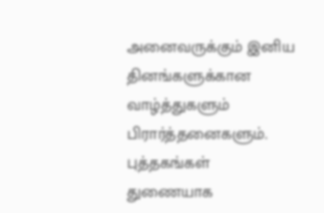அனைவருக்கும் இனிய தினங்களுக்கான வாழ்த்துகளும் பிரார்த்தனைகளும்.
புத்தகங்கள் துணையாக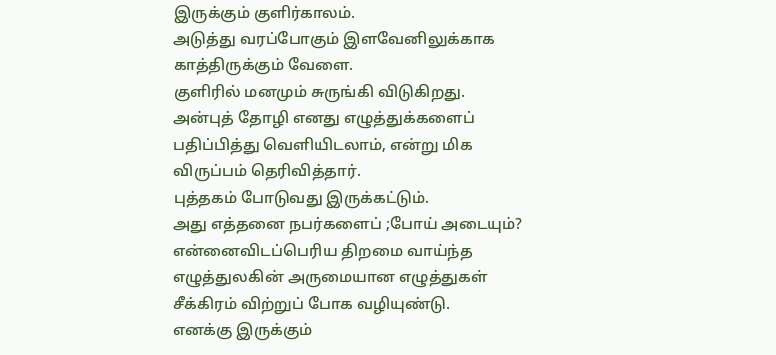இருக்கும் குளிர்காலம்.
அடுத்து வரப்போகும் இளவேனிலுக்காக காத்திருக்கும் வேளை.
குளிரில் மனமும் சுருங்கி விடுகிறது.
அன்புத் தோழி எனது எழுத்துக்களைப்
பதிப்பித்து வெளியிடலாம், என்று மிக
விருப்பம் தெரிவித்தார்.
புத்தகம் போடுவது இருக்கட்டும்.
அது எத்தனை நபர்களைப் ;போய் அடையும்?
என்னைவிடப்பெரிய திறமை வாய்ந்த
எழுத்துலகின் அருமையான எழுத்துகள்
சீக்கிரம் விற்றுப் போக வழியுண்டு.
எனக்கு இருக்கும்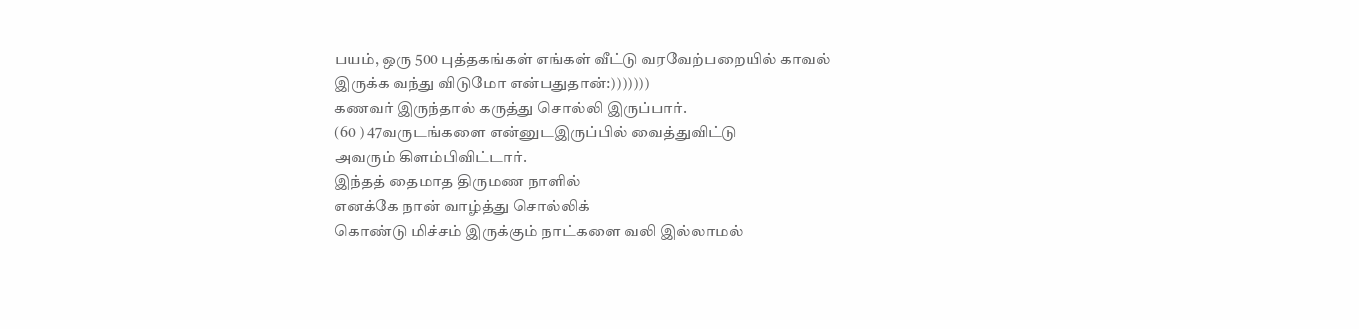பயம், ஒரு 500 புத்தகங்கள் எங்கள் வீட்டு வரவேற்பறையில் காவல்
இருக்க வந்து விடுமோ என்பதுதான்:)))))))
கணவர் இருந்தால் கருத்து சொல்லி இருப்பார்.
(60 ) 47வருடங்களை என்னுடஇருப்பில் வைத்துவிட்டு
அவரும் கிளம்பிவிட்டார்.
இந்தத் தைமாத திருமண நாளில்
எனக்கே நான் வாழ்த்து சொல்லிக்
கொண்டு மிச்சம் இருக்கும் நாட்களை வலி இல்லாமல்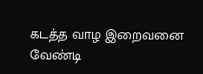கடத்த வாழ இறைவனை வேண்டி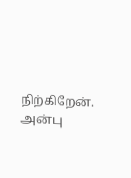நிற்கிறேன்.
அன்பு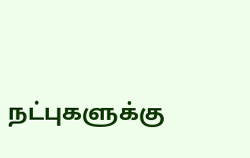நட்புகளுக்கு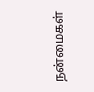நன்மைகள்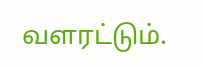வளரட்டும்.